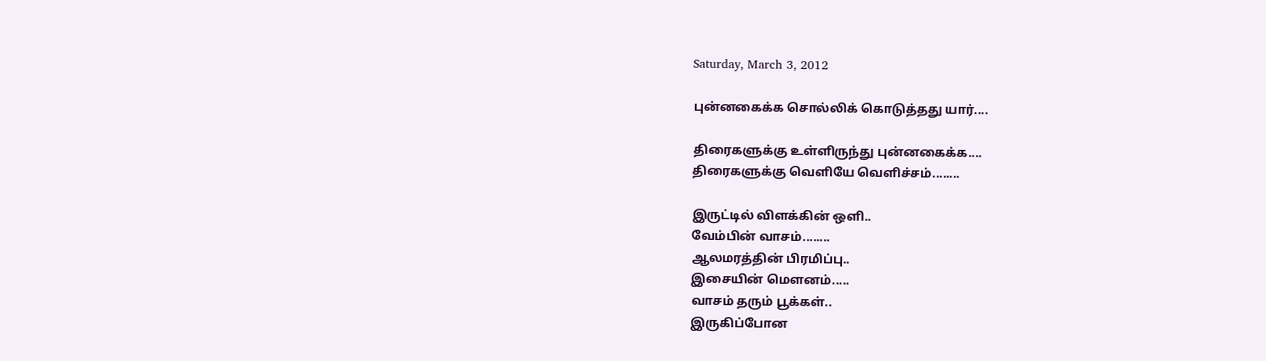Saturday, March 3, 2012

புன்னகைக்க சொல்லிக் கொடுத்தது யார்....

திரைகளுக்கு உள்ளிருந்து புன்னகைக்க....
திரைகளுக்கு வெளியே வெளிச்சம்........

இருட்டில் விளக்கின் ஒளி..
வேம்பின் வாசம்........
ஆலமரத்தின் பிரமிப்பு..
இசையின் மெளனம்.....
வாசம் தரும் பூக்கள்..
இருகிப்போன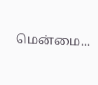மென்மை...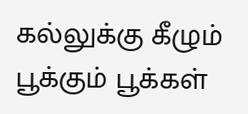கல்லுக்கு கீழும் பூக்கும் பூக்கள்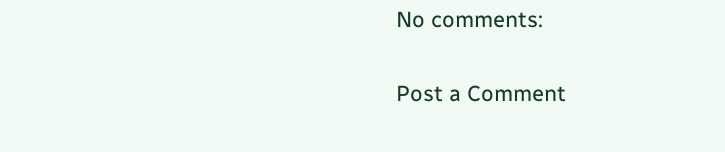No comments:

Post a Comment